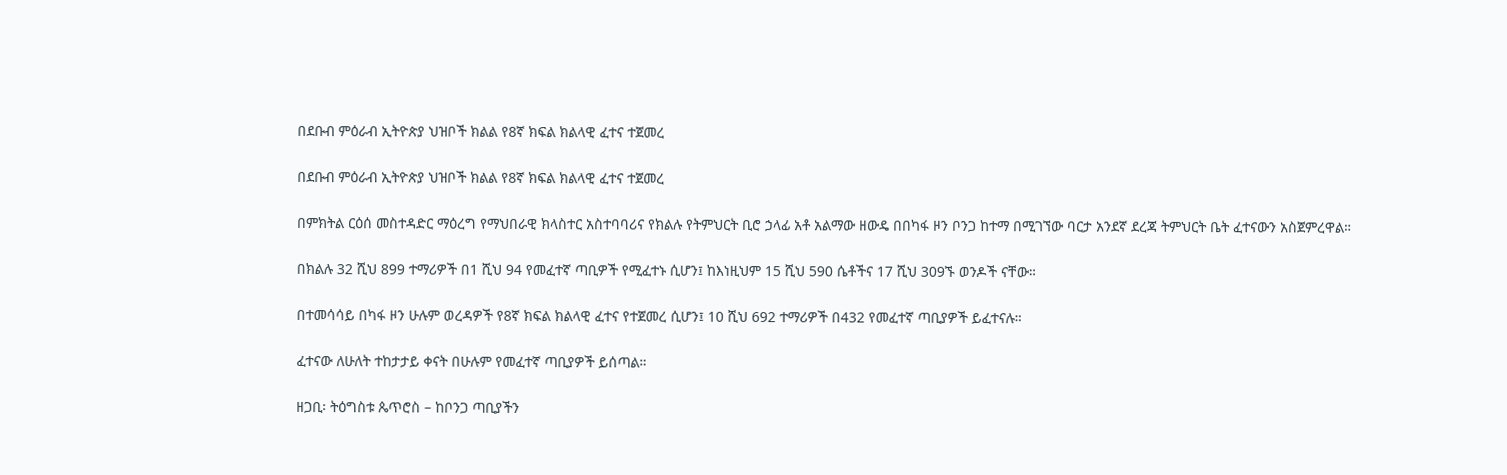በደቡብ ምዕራብ ኢትዮጵያ ህዝቦች ክልል የ8ኛ ክፍል ክልላዊ ፈተና ተጀመረ

በደቡብ ምዕራብ ኢትዮጵያ ህዝቦች ክልል የ8ኛ ክፍል ክልላዊ ፈተና ተጀመረ

በምክትል ርዕሰ መስተዳድር ማዕረግ የማህበራዊ ክላስተር አስተባባሪና የክልሉ የትምህርት ቢሮ ኃላፊ አቶ አልማው ዘውዴ በበካፋ ዞን ቦንጋ ከተማ በሚገኘው ባርታ አንደኛ ደረጃ ትምህርት ቤት ፈተናውን አስጀምረዋል።

በክልሉ 32 ሺህ 899 ተማሪዎች በ1 ሺህ 94 የመፈተኛ ጣቢዎች የሚፈተኑ ሲሆን፤ ከእነዚህም 15 ሺህ 590 ሴቶችና 17 ሺህ 309ኙ ወንዶች ናቸው።

በተመሳሳይ በካፋ ዞን ሁሉም ወረዳዎች የ8ኛ ክፍል ክልላዊ ፈተና የተጀመረ ሲሆን፤ 10 ሺህ 692 ተማሪዎች በ432 የመፈተኛ ጣቢያዎች ይፈተናሉ።

ፈተናው ለሁለት ተከታታይ ቀናት በሁሉም የመፈተኛ ጣቢያዎች ይሰጣል።

ዘጋቢ፡ ትዕግስቱ ጴጥሮስ – ከቦንጋ ጣቢያችን